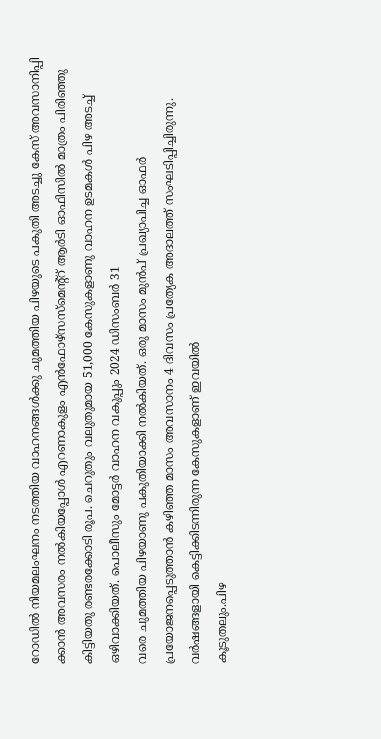റോഡിൽ നിയമലംഘനം നടത്തിയ വാഹനങ്ങൾക്കു ചുമത്തിയ പിഴയുടെ പകുതി അടച്ചു കേസ് അവസാനിപ്പി ക്കാൻ അവസരം നൽകിയപ്പോൾ എറണാകുളം എൻഫോഴ്സസ്മെന്റ്റ് ആർടി ഓഫിസിൽ മാത്രം പിരിഞ്ഞു കിട്ടിയതു രണ്ടരക്കോടി രൂപ. ചെറുതും വലുതുമായ 51,000 കേസുകളാണു വാഹന ഉടമകൾ പിഴ അടച്ച് ഒഴിവാക്കിയത്. പൊലീസും മോട്ടർ വാഹന വകുപ്പും 2024 ഡിസംബർ 31
വരെ ചുമത്തിയ പിഴയാണു പകുതിയാക്കി നൽകിയത്. ഒരു മാസം മുൻപ് പ്രഖ്യാപിച്ച ഓഫർ പ്രയോജനപ്പെടുത്താൻ കഴിഞ്ഞ മാസം അവസാനം 4 ദിവസം പ്രത്യേക അദാലത്ത് സംഘടിപ്പിച്ചിരുന്നു. വർഷങ്ങളായി കെട്ടിക്കിടന്നിരുന്ന കേസുകളാണ് ഇവയിൽ
കൂടുതലും.പിഴ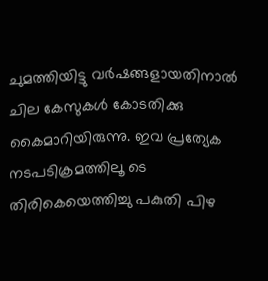ചുമത്തിയിട്ടു വർഷങ്ങളായതിനാൽ ചില കേസുകൾ കോടതിക്കു കൈമാറിയിരുന്നു. ഇവ പ്രത്യേക നടപടിക്രമത്തിലൂ ടെ തിരികെയെത്തിച്ചു പകുതി പിഴ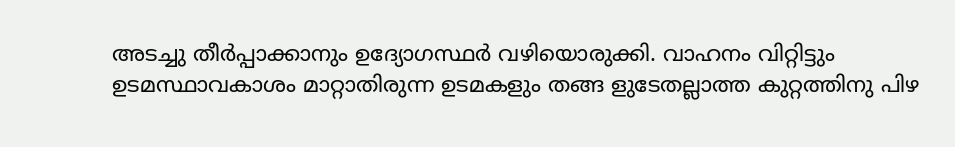അടച്ചു തീർപ്പാക്കാനും ഉദ്യോഗസ്ഥർ വഴിയൊരുക്കി. വാഹനം വിറ്റിട്ടും ഉടമസ്ഥാവകാശം മാറ്റാതിരുന്ന ഉടമകളും തങ്ങ ളുടേതല്ലാത്ത കുറ്റത്തിനു പിഴ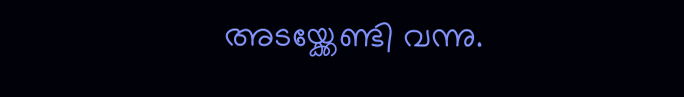അടയ്ക്കേണ്ടി വന്നു.